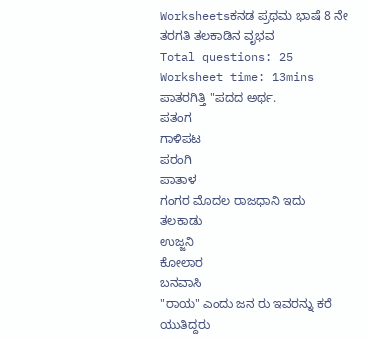Worksheetsಕನಡ ಪ್ರಥಮ ಭಾಷೆ 8 ನೇ ತರಗತಿ ತಲಕಾಡಿನ ವೃಭವ
Total questions: 25
Worksheet time: 13mins
ಪಾತರಗಿತ್ತಿ "ಪದದ ಅರ್ಥ.
ಪತಂಗ
ಗಾಳಿಪಟ
ಪರಂಗಿ
ಪಾತಾಳ
ಗಂಗರ ಮೊದಲ ರಾಜಧಾನಿ ಇದು
ತಲಕಾಡು
ಉಜ್ಜನಿ
ಕೋಲಾರ
ಬನವಾಸಿ
"ರಾಯ" ಎಂದು ಜನ ರು ಇವರನ್ನು ಕರೆ ಯುತಿದ್ದರು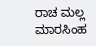ರಾಚ ಮಲ್ಲ
ಮಾರಸಿಂಹ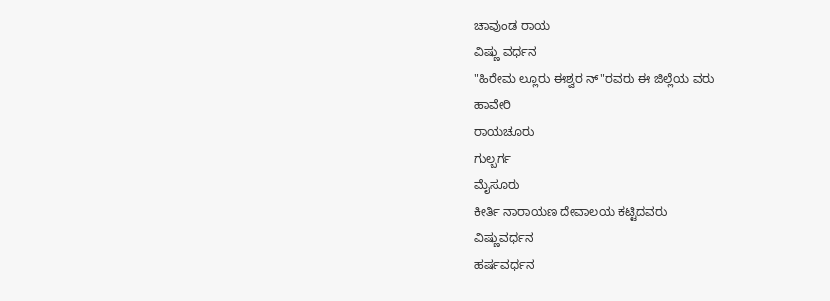ಚಾವುಂಡ ರಾಯ
ವಿಷ್ಣು ವರ್ಧನ
"ಹಿರೇಮ ಲ್ಲೂರು ಈಶ್ವರ ನ್"ರವರು ಈ ಜಿಲ್ಲೆಯ ವರು
ಹಾವೇರಿ
ರಾಯಚೂರು
ಗುಲ್ಬರ್ಗ
ಮೈಸೂರು
ಕೀರ್ತಿ ನಾರಾಯಣ ದೇವಾಲಯ ಕಟ್ಟಿದವರು
ವಿಷ್ಣುವರ್ಧನ
ಹರ್ಷವರ್ಧನ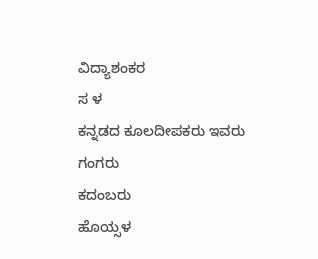ವಿದ್ಯಾಶಂಕರ
ಸ ಳ
ಕನ್ನಡದ ಕೂಲದೀಪಕರು ಇವರು
ಗಂಗರು
ಕದಂಬರು
ಹೊಯ್ಸಳ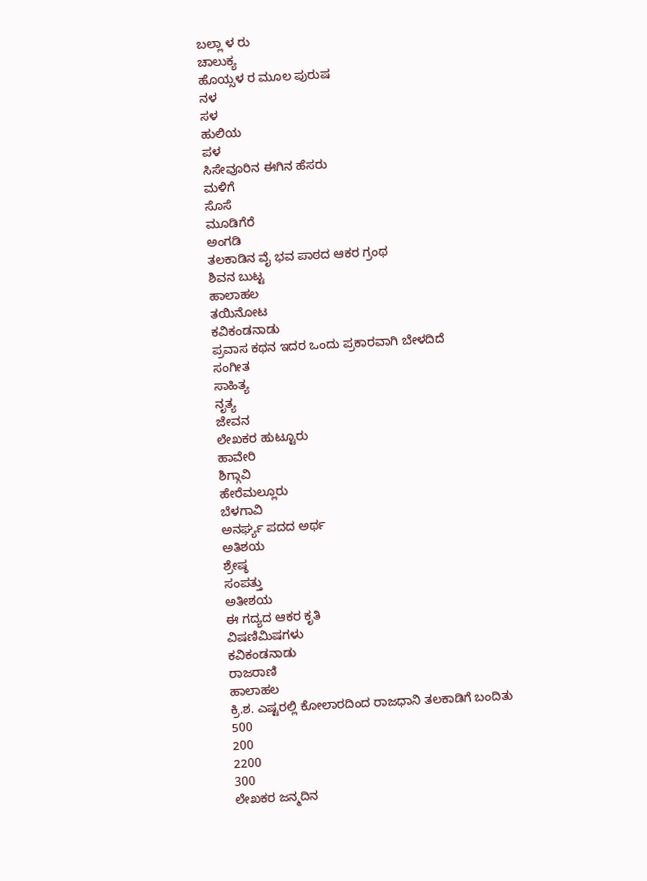ಬಲ್ಲಾ ಳ ರು
ಚಾಲುಕ್ಯ
ಹೊಯ್ಸಳ ರ ಮೂಲ ಪುರುಷ
ನಳ
ಸಳ
ಹುಲಿಯ
ಪಳ
ಸಿಸೇವೂರಿನ ಈಗಿನ ಹೆಸರು
ಮಳಿಗೆ
ಸೊಸೆ
ಮೂಡಿಗೆರೆ
ಅಂಗಡಿ
ತಲಕಾಡಿನ ವೈ ಭವ ಪಾಠದ ಆಕರ ಗ್ರಂಥ
ಶಿವನ ಬುಟ್ಟ
ಹಾಲಾಹಲ
ತಯಿನೋಟ
ಕವಿಕಂಡನಾಡು
ಪ್ರವಾಸ ಕಥನ ಇದರ ಒಂದು ಪ್ರಕಾರವಾಗಿ ಬೇಳದಿದೆ
ಸಂಗೀತ
ಸಾಹಿತ್ಯ
ನೃತ್ಯ
ಜೇವನ
ಲೇಖಕರ ಹುಟ್ಟೂರು
ಹಾವೇರಿ
ಶಿಗ್ಗಾವಿ
ಹೇರೆಮಲ್ಲೂರು
ಬೆಳಗಾವಿ
ಅನರ್ಘ್ಯ ಪದದ ಅರ್ಥ
ಅತಿಶಯ
ಶ್ರೇಷ್ಠ
ಸಂಪತ್ತು
ಅತೀಶಯ
ಈ ಗದ್ಯದ ಆಕರ ಕೃತಿ
ವಿಷಣಿಮಿಷಗಳು
ಕವಿಕಂಡನಾಡು
ರಾಜರಾಣಿ
ಹಾಲಾಹಲ
ಕ್ರಿ.ಶ. ಎಷ್ಟರಲ್ಲಿ ಕೋಲಾರದಿಂದ ರಾಜಧಾನಿ ತಲಕಾಡಿಗೆ ಬಂದಿತು
500
200
2200
300
ಲೇಖಕರ ಜನ್ಮದಿನ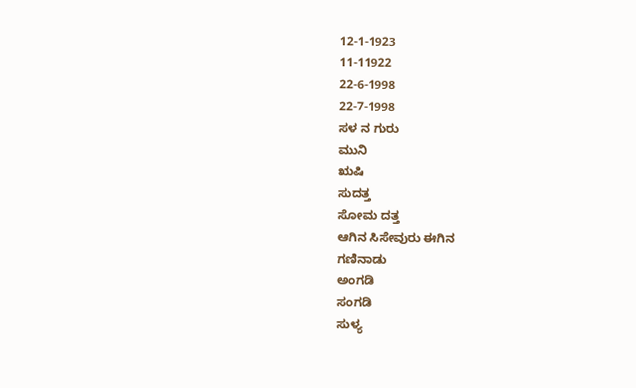12-1-1923
11-11922
22-6-1998
22-7-1998
ಸಳ ನ ಗುರು
ಮುನಿ
ಋಷಿ
ಸುದತ್ತ
ಸೋಮ ದತ್ತ
ಆಗಿನ ಸಿಸೇವುರು ಈಗಿನ
ಗಣಿನಾಡು
ಅಂಗಡಿ
ಸಂಗಡಿ
ಸುಳ್ಯ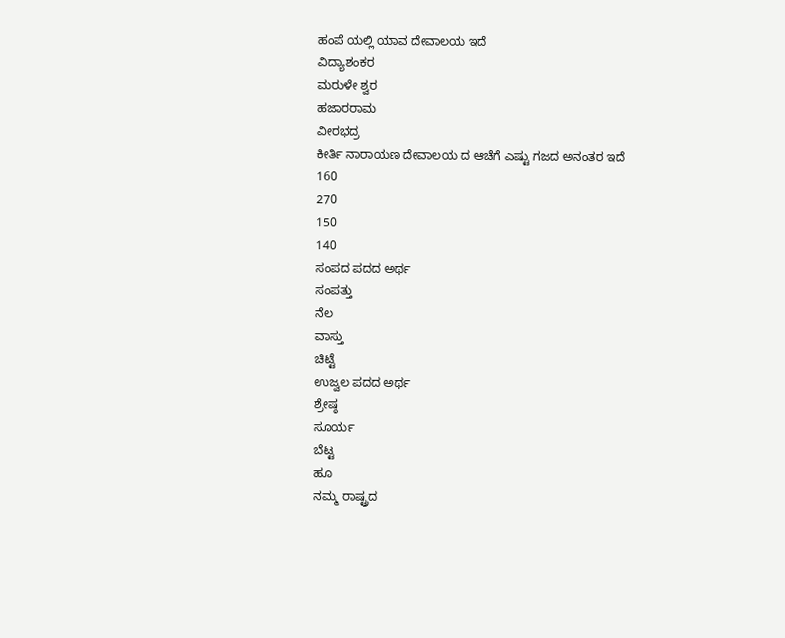ಹಂಪೆ ಯಲ್ಲಿ ಯಾವ ದೇವಾಲಯ ಇದೆ
ವಿದ್ಯಾಶಂಕರ
ಮರುಳೇ ಶ್ವರ
ಹಜಾರರಾಮ
ವೀರಭದ್ರ
ಕೀರ್ತಿ ನಾರಾಯಣ ದೇವಾಲಯ ದ ಆಚೆಗೆ ಎಷ್ಟು ಗಜದ ಅನಂತರ ಇದೆ
160
270
150
140
ಸಂಪದ ಪದದ ಅರ್ಥ
ಸಂಪತ್ತು
ನೆಲ
ವಾಸ್ತು
ಚಿಟ್ಟೆ
ಉಜ್ವಲ ಪದದ ಅರ್ಥ
ಶ್ರೇಷ್ಠ
ಸೂರ್ಯ
ಬೆಟ್ಟ
ಹೂ
ನಮ್ಮ ರಾಷ್ಟ್ರದ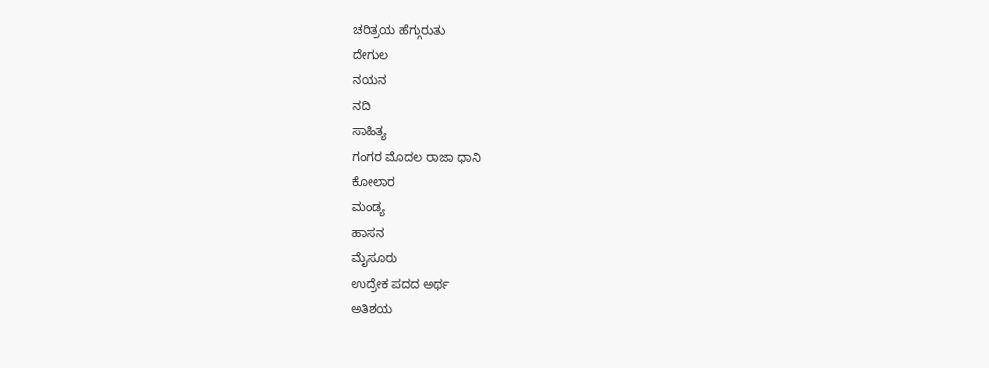ಚರಿತ್ರಯ ಹೆಗ್ಗುರುತು
ದೇಗುಲ
ನಯನ
ನದಿ
ಸಾಹಿತ್ಯ
ಗಂಗರ ಮೊದಲ ರಾಜಾ ಧಾನಿ
ಕೋಲಾರ
ಮಂಡ್ಯ
ಹಾಸನ
ಮೈಸೂರು
ಉದ್ರೇಕ ಪದದ ಅರ್ಥ
ಅತಿಶಯ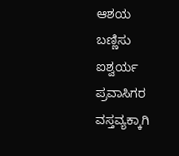ಆಶಯ
ಬಣ್ಣಿಸು
ಐಶ್ವರ್ಯ
ಪ್ರವಾಸಿಗರ ವಸ್ತವ್ಯಕ್ಕಾಗಿ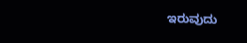ಇರುವುದು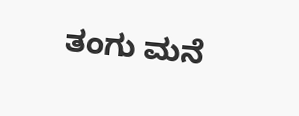ತಂಗು ಮನೆ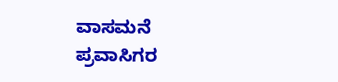ವಾಸಮನೆ
ಪ್ರವಾಸಿಗರ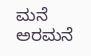ಮನೆ
ಅರಮನೆ